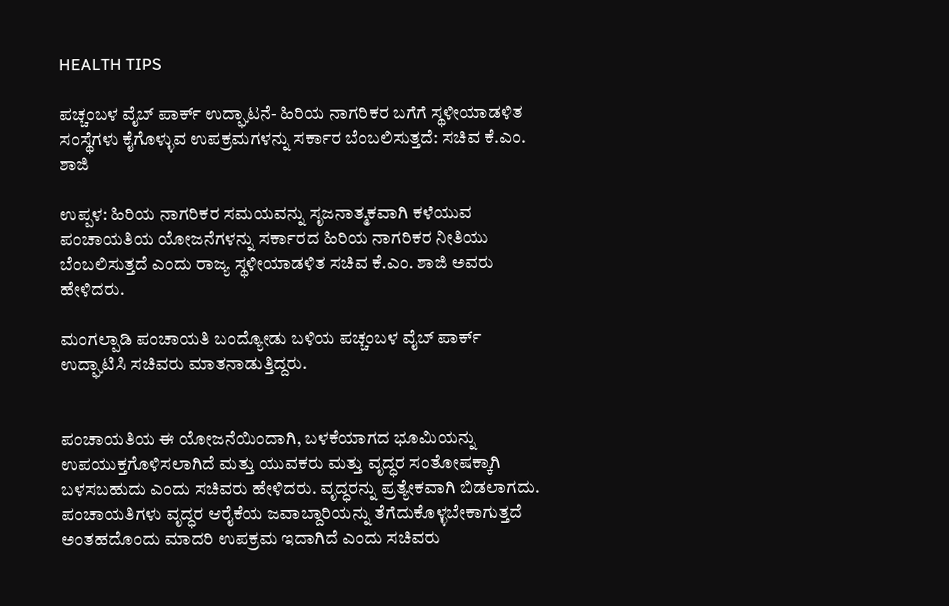HEALTH TIPS

ಪಚ್ಚಂಬಳ ವೈಬ್ ಪಾರ್ಕ್ ಉದ್ಘಾಟನೆ- ಹಿರಿಯ ನಾಗರಿಕರ ಬಗೆಗೆ ಸ್ಥಳೀಯಾಡಳಿತ ಸಂಸ್ಥೆಗಳು ಕೈಗೊಳ್ಳುವ ಉಪಕ್ರಮಗಳನ್ನು ಸರ್ಕಾರ ಬೆಂಬಲಿಸುತ್ತದೆ: ಸಚಿವ ಕೆ.ಎಂ. ಶಾಜಿ

ಉಪ್ಪಳ: ಹಿರಿಯ ನಾಗರಿಕರ ಸಮಯವನ್ನು ಸೃಜನಾತ್ಮಕವಾಗಿ ಕಳೆಯುವ ಪಂಚಾಯತಿಯ ಯೋಜನೆಗಳನ್ನು ಸರ್ಕಾರದ ಹಿರಿಯ ನಾಗರಿಕರ ನೀತಿಯು ಬೆಂಬಲಿಸುತ್ತದೆ ಎಂದು ರಾಜ್ಯ ಸ್ಥಳೀಯಾಡಳಿತ ಸಚಿವ ಕೆ.ಎಂ. ಶಾಜಿ ಅವರು ಹೇಳಿದರು.

ಮಂಗಲ್ಪಾಡಿ ಪಂಚಾಯತಿ ಬಂದ್ಯೋಡು ಬಳಿಯ ಪಚ್ಚಂಬಳ ವೈಬ್ ಪಾರ್ಕ್ ಉದ್ಘಾಟಿಸಿ ಸಚಿವರು ಮಾತನಾಡುತ್ತಿದ್ದರು.


ಪಂಚಾಯತಿಯ ಈ ಯೋಜನೆಯಿಂದಾಗಿ, ಬಳಕೆಯಾಗದ ಭೂಮಿಯನ್ನು ಉಪಯುಕ್ತಗೊಳಿಸಲಾಗಿದೆ ಮತ್ತು ಯುವಕರು ಮತ್ತು ವೃದ್ಧರ ಸಂತೋಷಕ್ಕಾಗಿ ಬಳಸಬಹುದು ಎಂದು ಸಚಿವರು ಹೇಳಿದರು. ವೃದ್ಧರನ್ನು ಪ್ರತ್ಯೇಕವಾಗಿ ಬಿಡಲಾಗದು. ಪಂಚಾಯತಿಗಳು ವೃದ್ಧರ ಆರೈಕೆಯ ಜವಾಬ್ದಾರಿಯನ್ನು ತೆಗೆದುಕೊಳ್ಳಬೇಕಾಗುತ್ತದೆ ಅಂತಹದೊಂದು ಮಾದರಿ ಉಪಕ್ರಮ ಇದಾಗಿದೆ ಎಂದು ಸಚಿವರು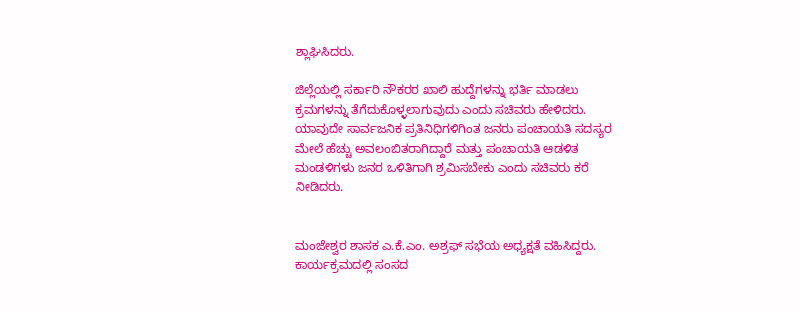ಶ್ಲಾಘಿಸಿದರು.

ಜಿಲ್ಲೆಯಲ್ಲಿ ಸರ್ಕಾರಿ ನೌಕರರ ಖಾಲಿ ಹುದ್ದೆಗಳನ್ನು ಭರ್ತಿ ಮಾಡಲು ಕ್ರಮಗಳನ್ನು ತೆಗೆದುಕೊಳ್ಳಲಾಗುವುದು ಎಂದು ಸಚಿವರು ಹೇಳಿದರು. ಯಾವುದೇ ಸಾರ್ವಜನಿಕ ಪ್ರತಿನಿಧಿಗಳಿಗಿಂತ ಜನರು ಪಂಚಾಯತಿ ಸದಸ್ಯರ ಮೇಲೆ ಹೆಚ್ಚು ಅವಲಂಬಿತರಾಗಿದ್ದಾರೆ ಮತ್ತು ಪಂಚಾಯತಿ ಆಡಳಿತ ಮಂಡಳಿಗಳು ಜನರ ಒಳಿತಿಗಾಗಿ ಶ್ರಮಿಸಬೇಕು ಎಂದು ಸಚಿವರು ಕರೆ ನೀಡಿದರು.


ಮಂಜೇಶ್ವರ ಶಾಸಕ ಎ.ಕೆ.ಎಂ. ಅಶ್ರಫ್ ಸಭೆಯ ಅಧ್ಯಕ್ಷತೆ ವಹಿಸಿದ್ದರು. ಕಾರ್ಯಕ್ರಮದಲ್ಲಿ ಸಂಸದ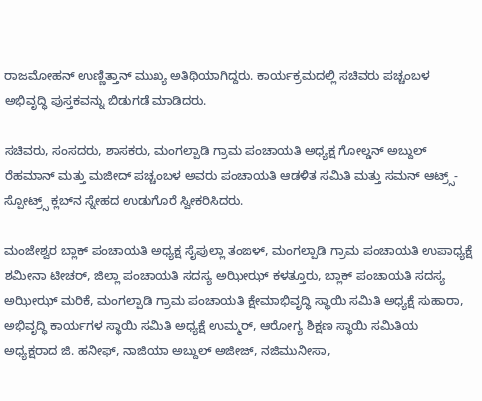ರಾಜಮೋಹನ್ ಉಣ್ಣಿತ್ತಾನ್ ಮುಖ್ಯ ಅತಿಥಿಯಾಗಿದ್ದರು. ಕಾರ್ಯಕ್ರಮದಲ್ಲಿ ಸಚಿವರು ಪಚ್ಚಂಬಳ ಅಭಿವೃದ್ಧಿ ಪುಸ್ತಕವನ್ನು ಬಿಡುಗಡೆ ಮಾಡಿದರು.

ಸಚಿವರು, ಸಂಸದರು, ಶಾಸಕರು, ಮಂಗಲ್ಪಾಡಿ ಗ್ರಾಮ ಪಂಚಾಯತಿ ಅಧ್ಯಕ್ಷ ಗೋಲ್ಡನ್ ಅಬ್ದುಲ್ ರೆಹಮಾನ್ ಮತ್ತು ಮಜೀದ್ ಪಚ್ಚಂಬಳ ಅವರು ಪಂಚಾಯತಿ ಆಡಳಿತ ಸಮಿತಿ ಮತ್ತು ಸಮನ್ ಆಟ್ರ್ಸ್-ಸ್ಪೋಟ್ರ್ಸ್ ಕ್ಲಬ್‍ನ ಸ್ನೇಹದ ಉಡುಗೊರೆ ಸ್ವೀಕರಿಸಿದರು.

ಮಂಜೇಶ್ವರ ಬ್ಲಾಕ್ ಪಂಚಾಯತಿ ಅಧ್ಯಕ್ಷ ಸೈಪುಲ್ಲಾ ತಂಙಳ್, ಮಂಗಲ್ಪಾಡಿ ಗ್ರಾಮ ಪಂಚಾಯತಿ ಉಪಾಧ್ಯಕ್ಷೆ ಶಮೀನಾ ಟೀಚರ್, ಜಿಲ್ಲಾ ಪಂಚಾಯತಿ ಸದಸ್ಯ ಅಝೀಝ್ ಕಳತ್ತೂರು, ಬ್ಲಾಕ್ ಪಂಚಾಯತಿ ಸದಸ್ಯ ಅಝೀಝ್ ಮರಿಕೆ, ಮಂಗಲ್ಪಾಡಿ ಗ್ರಾಮ ಪಂಚಾಯತಿ ಕ್ಷೇಮಾಭಿವೃದ್ಧಿ ಸ್ಥಾಯಿ ಸಮಿತಿ ಅಧ್ಯಕ್ಷೆ ಸುಹಾರಾ, ಅಭಿವೃದ್ಧಿ ಕಾರ್ಯಗಳ ಸ್ಥಾಯಿ ಸಮಿತಿ ಅಧ್ಯಕ್ಷೆ ಉಮ್ಮರ್, ಆರೋಗ್ಯ ಶಿಕ್ಷಣ ಸ್ಥಾಯಿ ಸಮಿತಿಯ ಅಧ್ಯಕ್ಷರಾದ ಜಿ. ಹನೀಫ್, ನಾಜಿಯಾ ಅಬ್ದುಲ್ ಅಜೀಜ್, ನಜಿಮುನೀಸಾ,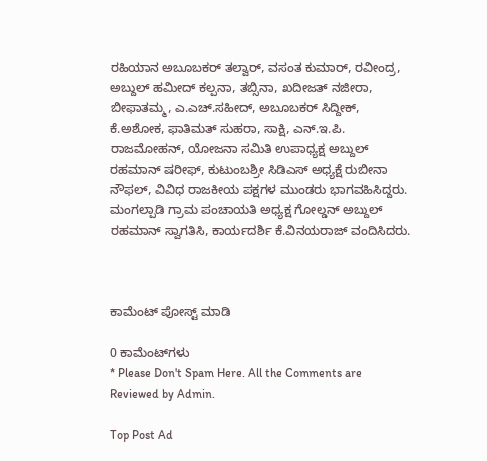ರಹಿಯಾನ ಅಬೂಬಕರ್ ತಲ್ವಾರ್, ವಸಂತ ಕುಮಾರ್, ರವೀಂದ್ರ, ಅಬ್ದುಲ್ ಹಮೀದ್ ಕಲ್ಪನಾ, ತಬ್ಸಿನಾ, ಖದೀಜತ್ ನಜೀರಾ, ಬೀಫಾತಮ್ಮ, ಎ.ಎಚ್.ಸಹೀದ್, ಅಬೂಬಕರ್ ಸಿದ್ದೀಕ್, ಕೆ.ಅಶೋಕ, ಫಾತಿಮತ್ ಸುಹರಾ, ಸಾಕ್ಷಿ, ಎನ್.ಇ.ಪಿ. ರಾಜಮೋಹನ್, ಯೋಜನಾ ಸಮಿತಿ ಉಪಾಧ್ಯಕ್ಷ ಅಬ್ದುಲ್ ರಹಮಾನ್ ಷರೀಫ್, ಕುಟುಂಬಶ್ರೀ ಸಿಡಿಎಸ್ ಅಧ್ಯಕ್ಷೆ ರುಬೀನಾ ನೌಫಲ್, ವಿವಿಧ ರಾಜಕೀಯ ಪಕ್ಷಗಳ ಮುಂಡರು ಭಾಗವಹಿಸಿದ್ದರು. ಮಂಗಲ್ಪಾಡಿ ಗ್ರಾಮ ಪಂಚಾಯತಿ ಅಧ್ಯಕ್ಷ ಗೋಲ್ಡನ್ ಅಬ್ದುಲ್ ರಹಮಾನ್ ಸ್ವಾಗತಿಸಿ, ಕಾರ್ಯದರ್ಶಿ ಕೆ.ವಿನಯರಾಜ್ ವಂದಿಸಿದರು.



ಕಾಮೆಂಟ್‌‌ ಪೋಸ್ಟ್‌ ಮಾಡಿ

0 ಕಾಮೆಂಟ್‌ಗಳು
* Please Don't Spam Here. All the Comments are Reviewed by Admin.

Top Post Ad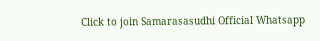Click to join Samarasasudhi Official Whatsapp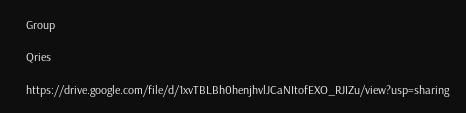Group

Qries

https://drive.google.com/file/d/1xvTBLBh0henjhvlJCaNItofEXO_RJIZu/view?usp=sharing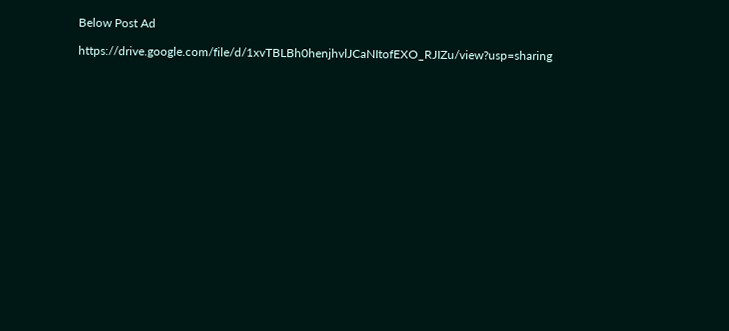Below Post Ad

https://drive.google.com/file/d/1xvTBLBh0henjhvlJCaNItofEXO_RJIZu/view?usp=sharing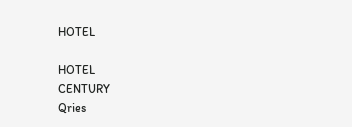HOTEL

HOTEL
CENTURY
Qries